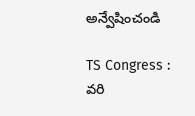అన్వేషించండి

TS Congress : వరి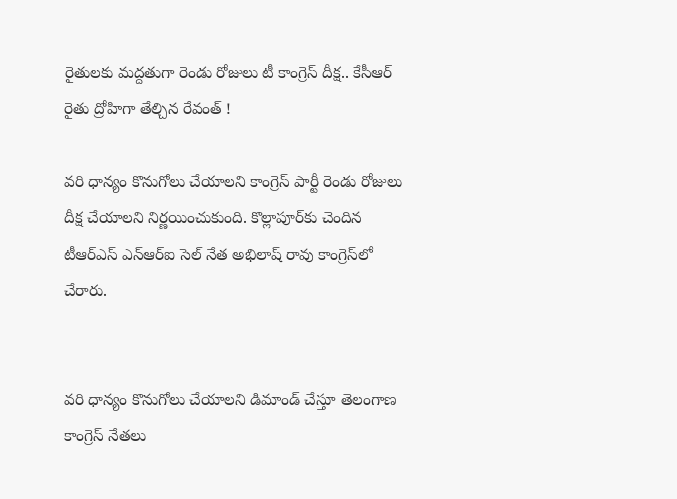రైతులకు మద్దతుగా రెండు రోజులు టీ కాంగ్రెస్ దీక్ష.. కేసీఆర్ రైతు ద్రోహిగా తేల్చిన రేవంత్ !

వరి ధాన్యం కొనుగోలు చేయాలని కాంగ్రెస్ పార్టీ రెండు రోజులు దీక్ష చేయాలని నిర్ణయించుకుంది. కొల్లాపూర్‌కు చెందిన టీఆర్ఎస్ ఎన్‌ఆర్ఐ సెల్ నేత అభిలాష్ రావు కాంగ్రెస్‌లో చేరారు.


వరి ధాన్యం కొనుగోలు చేయాలని డిమాండ్ చేస్తూ తెలంగాణ కాంగ్రెస్ నేతలు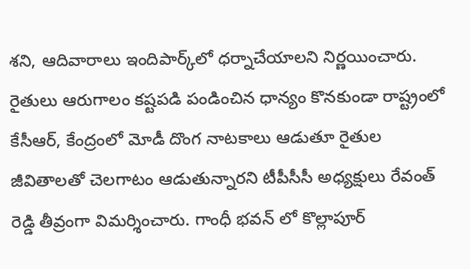శని, ఆదివారాలు ఇందిపార్క్‌లో ధర్నాచేయాలని నిర్ణయించారు. రైతులు ఆరుగాలం కష్టపడి పండించిన ధాన్యం కొనకుండా రాష్ట్రంలో కేసీఆర్, కేంద్రంలో మోడీ దొంగ నాటకాలు ఆడుతూ రైతుల జీవితాలతో చెలగాటం ఆడుతున్నారని టీపీసీసీ అధ్యక్షులు రేవంత్ రెడ్డి తీవ్రంగా విమర్శించారు. గాంధీ భవన్ లో కొల్లాపూర్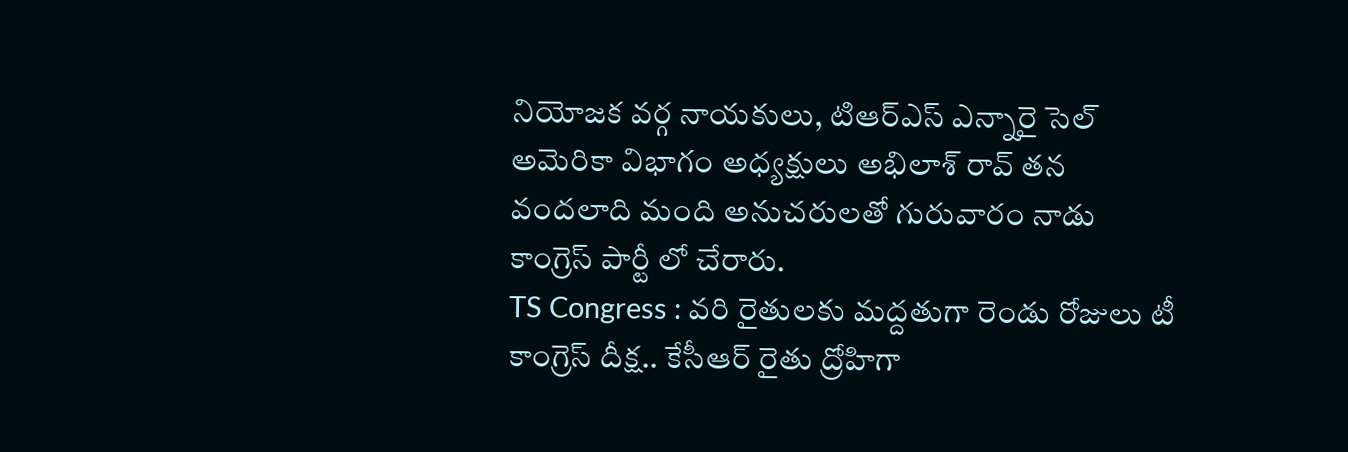నియోజక వర్గ నాయకులు, టిఆర్ఎస్ ఎన్నారై సెల్ అమెరికా విభాగం అధ్యక్షులు అభిలాశ్ రావ్ తన వందలాది మంది అనుచరులతో గురువారం నాడు కాంగ్రెస్ పార్టీ లో చేరారు.
TS Congress : వరి రైతులకు మద్దతుగా రెండు రోజులు టీ కాంగ్రెస్ దీక్ష.. కేసీఆర్ రైతు ద్రోహిగా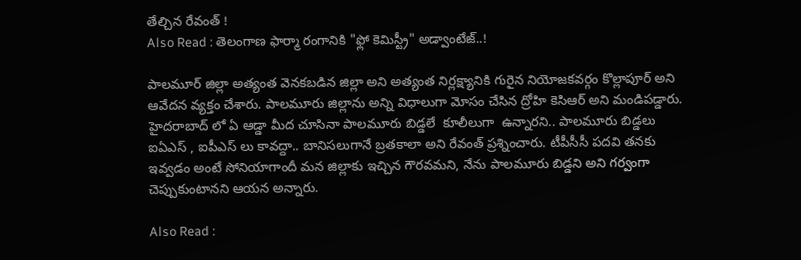తేల్చిన రేవంత్ !
Also Read : తెలంగాణ ఫార్మా రంగానికి "ఫ్లో కెమిస్ట్రీ" అడ్వాంటేజ్..!

పాలమూర్ జిల్లా అత్యంత వెనకబడిన జిల్లా అని అత్యంత నిర్లక్ష్యానికి గురైన నియోజకవర్గం కొల్లాపూర్ అని ఆవేదన వ్యక్తం చేశారు. పాలమూరు జిల్లాను అన్ని విధాలుగా మోసం చేసిన ద్రోహి కెసిఆర్ అని మండిపడ్డారు. హైదరాబాద్ లో ఏ ఆడ్డా మీద చూసినా పాలమూరు బిడ్డలే  కూలీలుగా  ఉన్నారని.. పాలమూరు బిడ్డలు ఐఏఎస్ , ఐపీఎస్ లు కావద్దా.. బానిసలుగానే బ్రతకాలా అని రేవంత్ ప్రశ్నించారు. టీపీసీసీ పదవి తనకు ఇవ్వడం అంటే సోనియాగాందీ మన జిల్లాకు ఇచ్చిన గౌరవమని, నేను పాలమూరు బిడ్డని అని గర్వంగా  చెప్పుకుంటానని ఆయన అన్నారు.

Also Read :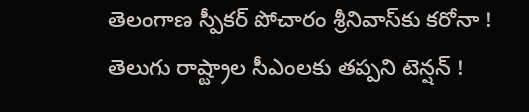తెలంగాణ స్పీకర్ పోచారం శ్రీనివాస్‌కు కరోనా ! తెలుగు రాష్ట్రాల సీఎంలకు తప్పని టెన్షన్ !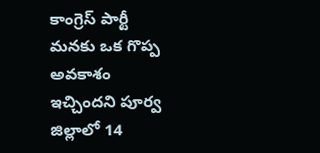కాంగ్రెస్ పార్టీ మనకు ఒక గొప్ప అవకాశం ఇచ్చిందని పూర్వ జిల్లాలో 14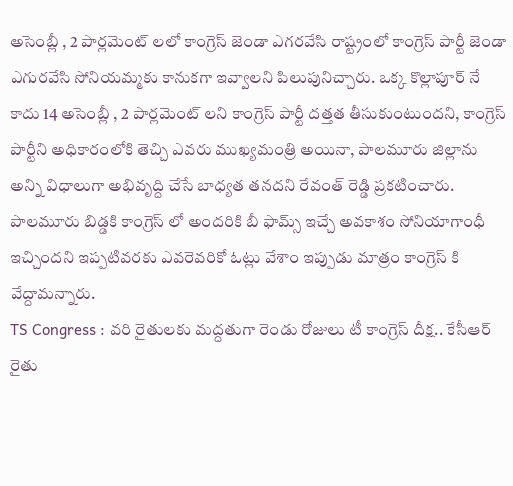అసెంబ్లీ , 2 పార్లమెంట్ లలో కాంగ్రెస్ జెండా ఎగరవేసి రాష్ట్రంలో కాంగ్రెస్ పార్టీ జెండా ఎగురవేసి సోనియమ్మకు కానుకగా ఇవ్వాలని పిలుపునిచ్చారు. ఒక్క కొల్లాపూర్ నే కాదు 14 అసెంబ్లీ , 2 పార్లమెంట్ లని కాంగ్రెస్ పార్టీ దత్తత తీసుకుంటుందని, కాంగ్రెస్ పార్టీని అధికారంలోకి తెచ్చి ఎవరు ముఖ్యమంత్రి అయినా, పాలమూరు జిల్లాను అన్ని విధాలుగా అభివృద్ది చేసే బాధ్యత తనదని రేవంత్ రెడ్డి ప్రకటించారు. పాలమూరు బిడ్డకి కాంగ్రెస్ లో అందరికి బీ ఫామ్స్ ఇచ్చే అవకాశం సోనియాగాంధీ ఇచ్చిందని ఇప్పటివరకు ఎవరెవరికో ఓట్లు వేశాం ఇప్పుడు మాత్రం కాంగ్రెస్ కి వేద్దామన్నారు.
TS Congress : వరి రైతులకు మద్దతుగా రెండు రోజులు టీ కాంగ్రెస్ దీక్ష.. కేసీఆర్ రైతు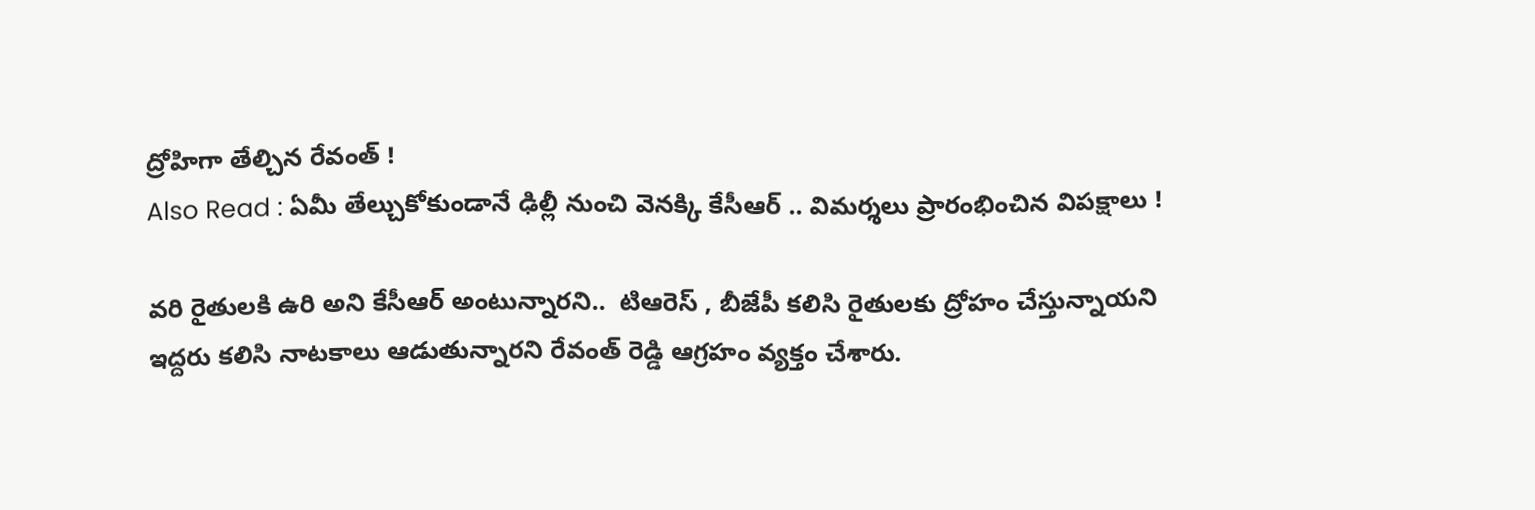ద్రోహిగా తేల్చిన రేవంత్ !
Also Read : ఏమీ తేల్చుకోకుండానే ఢిల్లీ నుంచి వెనక్కి కేసీఆర్ .. విమర్శలు ప్రారంభించిన విపక్షాలు !

వరి రైతులకి ఉరి అని కేసీఆర్ అంటున్నారని..  టిఆరెస్ , బీజేపీ కలిసి రైతులకు ద్రోహం చేస్తున్నాయని ఇద్దరు కలిసి నాటకాలు ఆడుతున్నారని రేవంత్ రెడ్డి ఆగ్రహం వ్యక్తం చేశారు.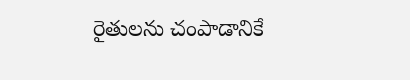రైతులను చంపాడానికే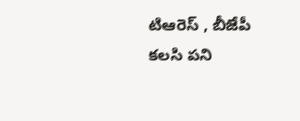టిఆరెస్ , బీజేపీ కలసి పని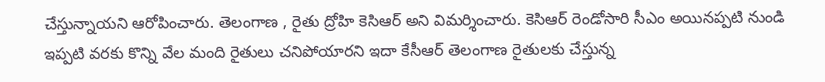చేస్తున్నాయని ఆరోపించారు. తెలంగాణ , రైతు ద్రోహి కెసిఆర్ అని విమర్శించారు. కెసిఆర్ రెండోసారి సీఎం అయినప్పటి నుండి ఇప్పటి వరకు కొన్ని వేల మంది రైతులు చనిపోయారని ఇదా కేసీఆర్ తెలంగాణ రైతులకు చేస్తున్న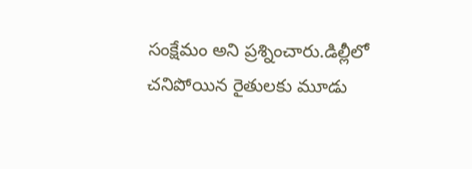సంక్షేమం అని ప్రశ్నించారు.డిల్లీలో చనిపోయిన రైతులకు మూడు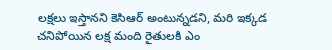లక్షలు ఇస్తానని కెసిఆర్ అంటున్నడని, మరి ఇక్కడ చనిపోయిన లక్ష మంది రైతులకి ఎం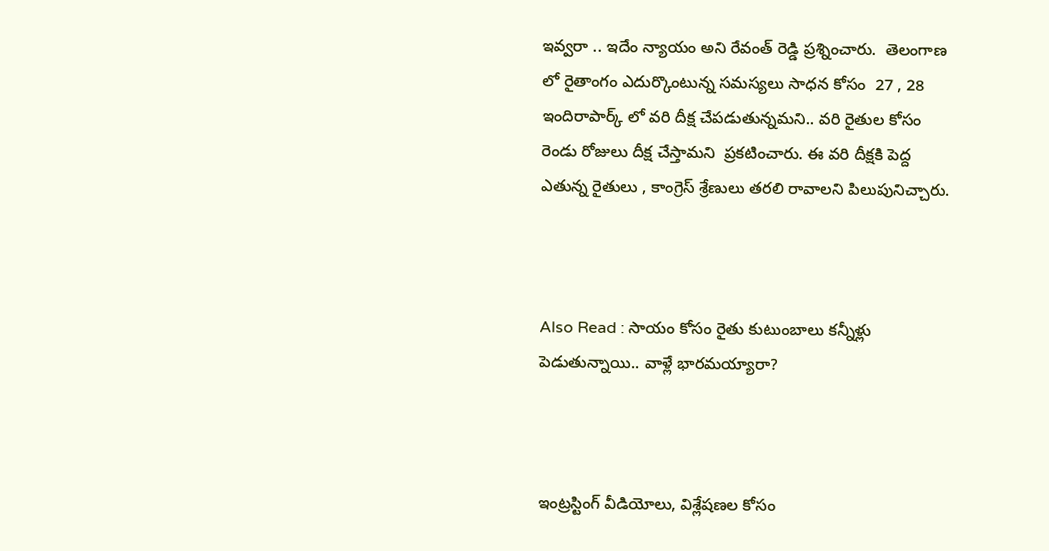ఇవ్వరా .. ఇదేం న్యాయం అని రేవంత్ రెడ్డి ప్రశ్నించారు.  తెలంగాణ లో రైతాంగం ఎదుర్కొంటున్న సమస్యలు సాధన కోసం  27 , 28 ఇందిరాపార్క్ లో వరి దీక్ష చేపడుతున్నమని.. వరి రైతుల కోసం రెండు రోజులు దీక్ష చేస్తామని  ప్రకటించారు. ఈ వరి దీక్షకి పెద్ద ఎతున్న రైతులు , కాంగ్రెస్ శ్రేణులు తరలి రావాలని పిలుపునిచ్చారు.



Also Read : సాయం కోసం రైతు కుటుంబాలు కన్నీళ్లు పెడుతున్నాయి.. వాళ్లే భారమయ్యారా?



ఇంట్రస్టింగ్‌ వీడియోలు, విశ్లేషణల కోసం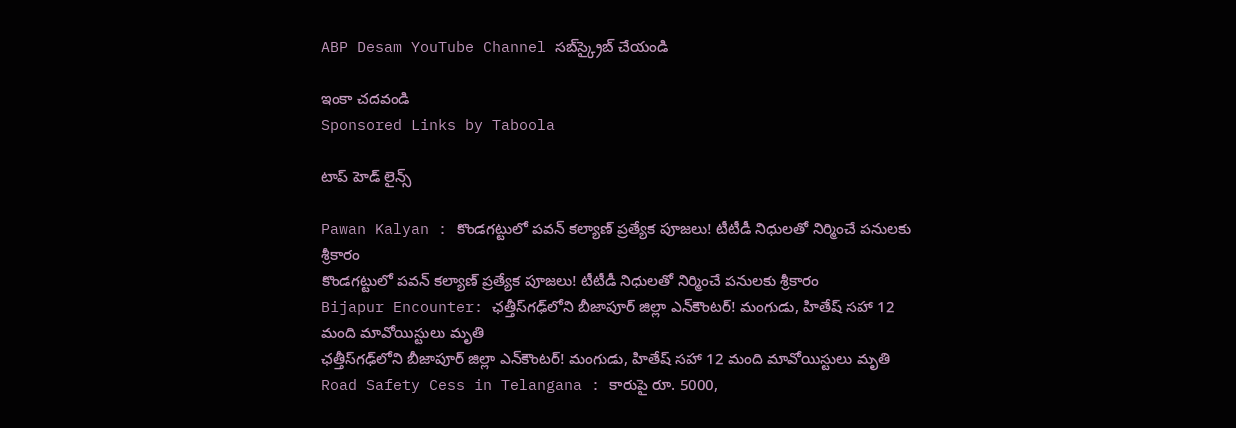ABP Desam YouTube Channel సబ్‌స్క్రైబ్‌ చేయండి

ఇంకా చదవండి
Sponsored Links by Taboola

టాప్ హెడ్ లైన్స్

Pawan Kalyan : కొండగట్టులో పవన్ కల్యాణ్ ప్రత్యేక పూజలు! టీటీడీ నిధులతో నిర్మించే పనులకు శ్రీకారం
కొండగట్టులో పవన్ కల్యాణ్ ప్రత్యేక పూజలు! టీటీడీ నిధులతో నిర్మించే పనులకు శ్రీకారం
Bijapur Encounter: ఛత్తీస్‌గఢ్‌లోని బీజాపూర్ జిల్లా ఎన్‌కౌంటర్‌! మంగుడు, హితేష్‌ సహా 12 మంది మావోయిస్టులు మృతి
ఛత్తీస్‌గఢ్‌లోని బీజాపూర్ జిల్లా ఎన్‌కౌంటర్‌! మంగుడు, హితేష్‌ సహా 12 మంది మావోయిస్టులు మృతి
Road Safety Cess in Telangana : కారుపై రూ. 5000,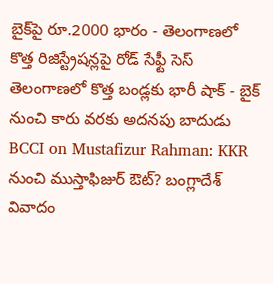బైక్‌పై రూ.2000 భారం - తెలంగాణలో కొత్త రిజిస్ట్రేషన్లపై రోడ్‌ సేఫ్టీ సెస్‌
తెలంగాణలో కొత్త బండ్లకు భారీ షాక్‌ - బైక్‌ నుంచి కారు వరకు అదనపు బాదుడు
BCCI on Mustafizur Rahman: KKR నుంచి ముస్తాఫిజుర్ ఔట్? బంగ్లాదేశ్ వివాదం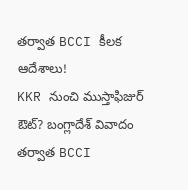తర్వాత BCCI కీలక ఆదేశాలు!
KKR నుంచి ముస్తాఫిజుర్ ఔట్? బంగ్లాదేశ్ వివాదం తర్వాత BCCI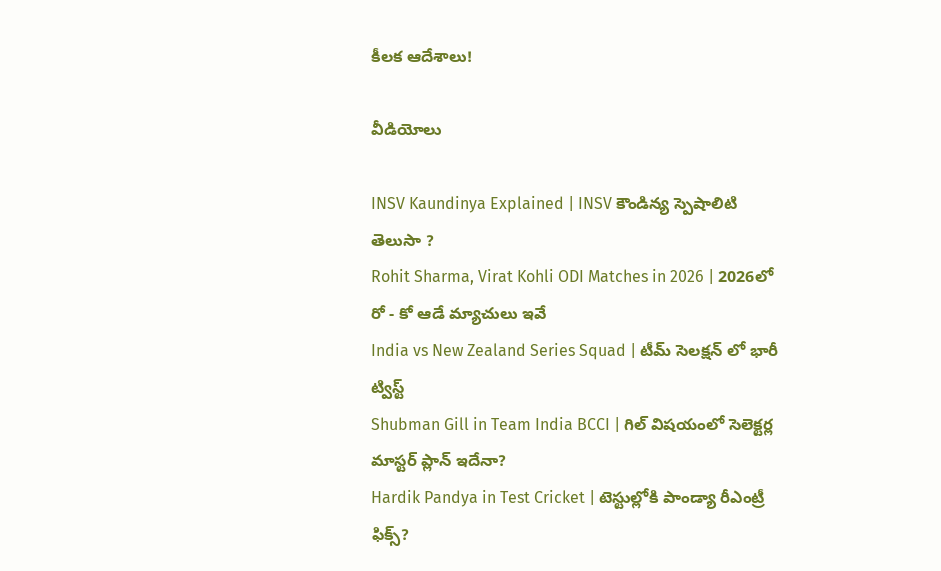కీలక ఆదేశాలు!

వీడియోలు

INSV Kaundinya Explained | INSV కౌండిన్య స్పెషాలిటి తెలుసా ?
Rohit Sharma, Virat Kohli ODI Matches in 2026 | 2026లో రో - కో ఆడే మ్యాచులు ఇవే
India vs New Zealand Series Squad | టీమ్ సెలక్షన్ లో భారీ ట్విస్ట్
Shubman Gill in Team India BCCI | గిల్ విషయంలో సెలెక్టర్ల మాస్టర్ ప్లాన్ ఇదేనా?
Hardik Pandya in Test Cricket | టెస్టుల్లోకి పాండ్యా రీఎంట్రీ ఫిక్స్?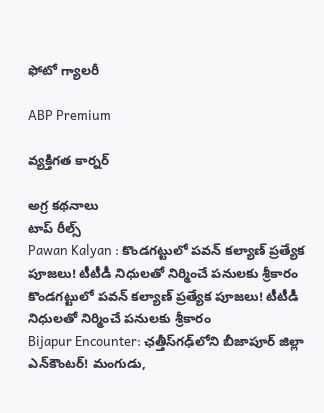ఫోటో గ్యాలరీ

ABP Premium

వ్యక్తిగత కార్నర్

అగ్ర కథనాలు
టాప్ రీల్స్
Pawan Kalyan : కొండగట్టులో పవన్ కల్యాణ్ ప్రత్యేక పూజలు! టీటీడీ నిధులతో నిర్మించే పనులకు శ్రీకారం
కొండగట్టులో పవన్ కల్యాణ్ ప్రత్యేక పూజలు! టీటీడీ నిధులతో నిర్మించే పనులకు శ్రీకారం
Bijapur Encounter: ఛత్తీస్‌గఢ్‌లోని బీజాపూర్ జిల్లా ఎన్‌కౌంటర్‌! మంగుడు,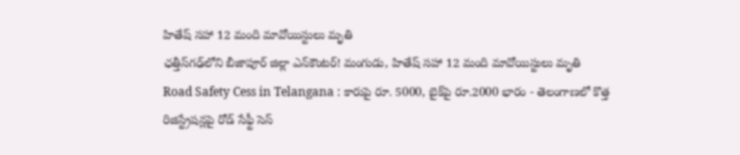హితేష్‌ సహా 12 మంది మావోయిస్టులు మృతి
ఛత్తీస్‌గఢ్‌లోని బీజాపూర్ జిల్లా ఎన్‌కౌంటర్‌! మంగుడు, హితేష్‌ సహా 12 మంది మావోయిస్టులు మృతి
Road Safety Cess in Telangana : కారుపై రూ. 5000, బైక్‌పై రూ.2000 భారం - తెలంగాణలో కొత్త రిజిస్ట్రేషన్లపై రోడ్‌ సేఫ్టీ సెస్‌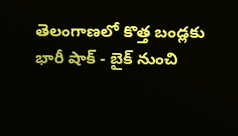తెలంగాణలో కొత్త బండ్లకు భారీ షాక్‌ - బైక్‌ నుంచి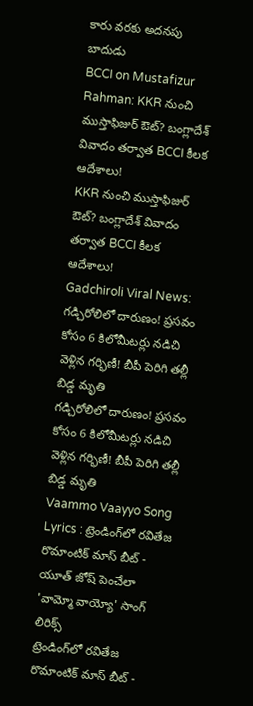కారు వరకు అదనపు బాదుడు
BCCI on Mustafizur Rahman: KKR నుంచి ముస్తాఫిజుర్ ఔట్? బంగ్లాదేశ్ వివాదం తర్వాత BCCI కీలక ఆదేశాలు!
KKR నుంచి ముస్తాఫిజుర్ ఔట్? బంగ్లాదేశ్ వివాదం తర్వాత BCCI కీలక ఆదేశాలు!
Gadchiroli Viral News: గడ్చిరోలిలో దారుణం! ప్రసవం కోసం 6 కిలోమీటర్లు నడిచి వెళ్లిన గర్భిణీ! బీపీ పెరిగి తల్లీ బిడ్డ మృతి
గడ్చిరోలిలో దారుణం! ప్రసవం కోసం 6 కిలోమీటర్లు నడిచి వెళ్లిన గర్భిణీ! బీపీ పెరిగి తల్లీ బిడ్డ మృతి
Vaammo Vaayyo Song Lyrics : ట్రెండింగ్‌లో రవితేజ రొమాంటిక్ మాస్ బీట్ - యూత్ జోష్ పెంచేలా 'వామ్మో వాయ్యో' సాంగ్ లిరిక్స్
ట్రెండింగ్‌లో రవితేజ రొమాంటిక్ మాస్ బీట్ -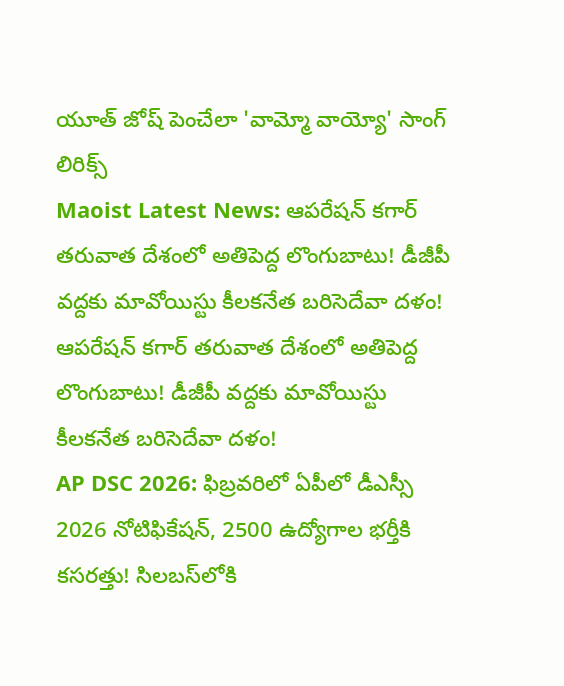యూత్ జోష్ పెంచేలా 'వామ్మో వాయ్యో' సాంగ్ లిరిక్స్
Maoist Latest News: ఆపరేషన్ కగార్ తరువాత దేశంలో అతిపెద్ద లొంగుబాటు! డీజీపీ వద్దకు మావోయిస్టు కీలకనేత బరిసెదేవా దళం!
ఆపరేషన్ కగార్ తరువాత దేశంలో అతిపెద్ద లొంగుబాటు! డీజీపీ వద్దకు మావోయిస్టు కీలకనేత బరిసెదేవా దళం!
AP DSC 2026: ఫిబ్రవరిలో ఏపీలో డీఎస్సీ 2026 నోటిఫికేషన్, 2500 ఉద్యోగాల భర్తీకి కసరత్తు! సిలబస్‌లోకి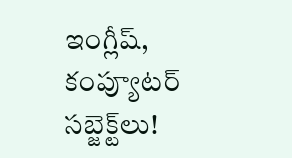ఇంగ్లీష్‌, కంప్యూటర్ సబ్జెక్ట్‌లు!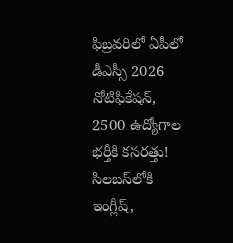ఫిబ్రవరిలో ఏపీలో డీఎస్సీ 2026 నోటిఫికేషన్, 2500 ఉద్యోగాల భర్తీకి కసరత్తు! సిలబస్‌లోకి ఇంగ్లీష్‌,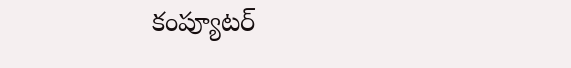కంప్యూటర్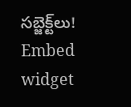సబ్జెక్ట్‌లు!
Embed widget